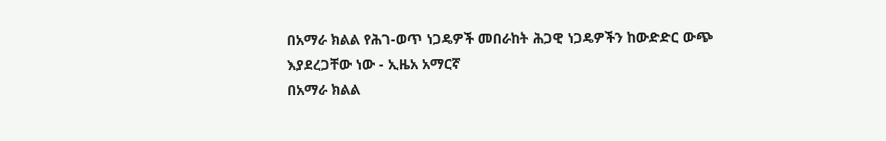በአማራ ክልል የሕገ-ወጥ ነጋዴዎች መበራከት ሕጋዊ ነጋዴዎችን ከውድድር ውጭ እያደረጋቸው ነው - ኢዜአ አማርኛ
በአማራ ክልል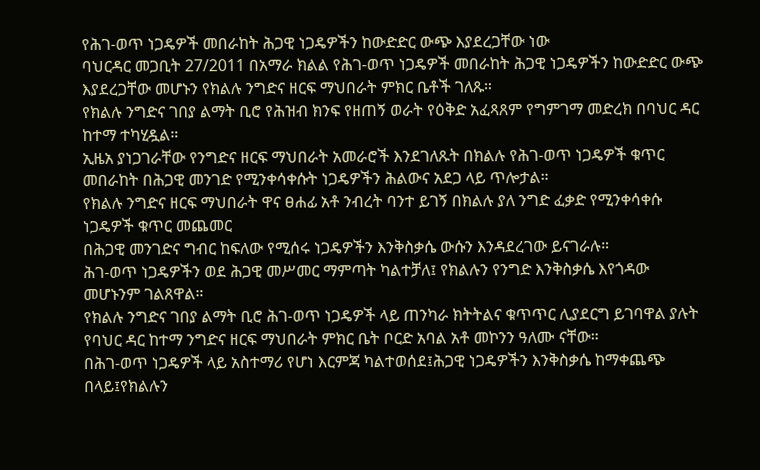የሕገ-ወጥ ነጋዴዎች መበራከት ሕጋዊ ነጋዴዎችን ከውድድር ውጭ እያደረጋቸው ነው
ባህርዳር መጋቢት 27/2011 በአማራ ክልል የሕገ-ወጥ ነጋዴዎች መበራከት ሕጋዊ ነጋዴዎችን ከውድድር ውጭ እያደረጋቸው መሆኑን የክልሉ ንግድና ዘርፍ ማህበራት ምክር ቤቶች ገለጹ።
የክልሉ ንግድና ገበያ ልማት ቢሮ የሕዝብ ክንፍ የዘጠኝ ወራት የዕቅድ አፈጻጸም የግምገማ መድረክ በባህር ዳር ከተማ ተካሂዷል።
ኢዜአ ያነጋገራቸው የንግድና ዘርፍ ማህበራት አመራሮች እንደገለጹት በክልሉ የሕገ-ወጥ ነጋዴዎች ቁጥር መበራከት በሕጋዊ መንገድ የሚንቀሳቀሱት ነጋዴዎችን ሕልውና አደጋ ላይ ጥሎታል።
የክልሉ ንግድና ዘርፍ ማህበራት ዋና ፀሐፊ አቶ ንብረት ባንተ ይገኝ በክልሉ ያለ ንግድ ፈቃድ የሚንቀሳቀሱ ነጋዴዎች ቁጥር መጨመር
በሕጋዊ መንገድና ግብር ከፍለው የሚሰሩ ነጋዴዎችን እንቅስቃሴ ውሱን እንዳደረገው ይናገራሉ።
ሕገ-ወጥ ነጋዴዎችን ወደ ሕጋዊ መሥመር ማምጣት ካልተቻለ፤ የክልሉን የንግድ እንቅስቃሴ እየጎዳው መሆኑንም ገልጸዋል።
የክልሉ ንግድና ገበያ ልማት ቢሮ ሕገ-ወጥ ነጋዴዎች ላይ ጠንካራ ክትትልና ቁጥጥር ሊያደርግ ይገባዋል ያሉት የባህር ዳር ከተማ ንግድና ዘርፍ ማህበራት ምክር ቤት ቦርድ አባል አቶ መኮንን ዓለሙ ናቸው።
በሕገ-ወጥ ነጋዴዎች ላይ አስተማሪ የሆነ እርምጃ ካልተወሰደ፤ሕጋዊ ነጋዴዎችን እንቅስቃሴ ከማቀጨጭ በላይ፤የክልሉን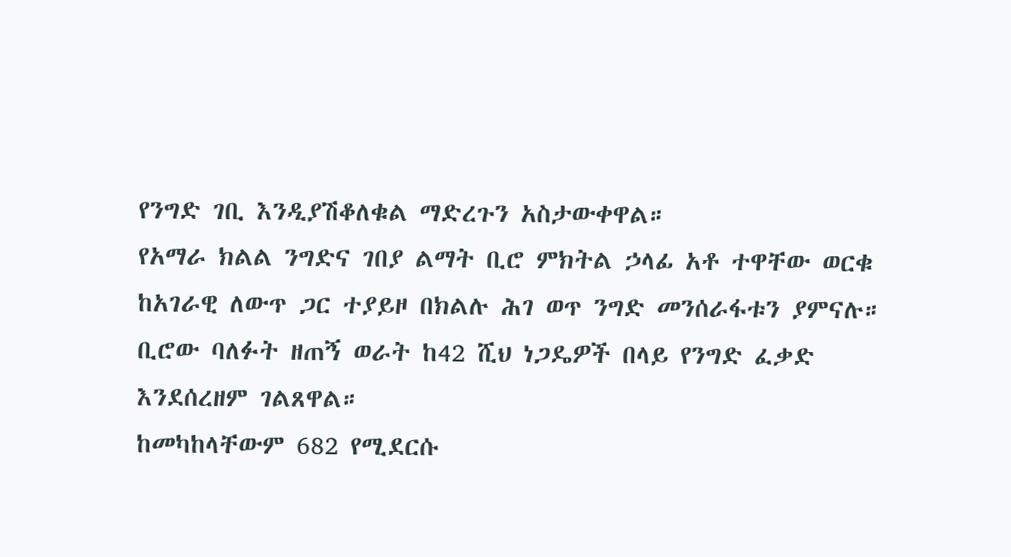የንግድ ገቢ እንዲያሽቆለቁል ማድረጉን አስታውቀዋል።
የአማራ ክልል ንግድና ገበያ ልማት ቢሮ ምክትል ኃላፊ አቶ ተዋቸው ወርቁ ከአገራዊ ለውጥ ጋር ተያይዞ በክልሉ ሕገ ወጥ ንግድ መንሰራፋቱን ያምናሉ።
ቢሮው ባለፉት ዘጠኝ ወራት ከ42 ሺህ ነጋዴዎች በላይ የንግድ ፈቃድ እንደሰረዘም ገልጸዋል።
ከመካከላቸውም 682 የሚደርሱ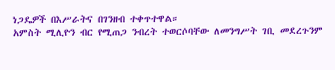ነጋዴዎች በእሥራትና በገንዘብ ተቀጥተዋል።
አምስት ሚሊዮን ብር የሚጠጋ ንብረት ተወርሶባቸው ለመንግሥት ገቢ መደረጉንም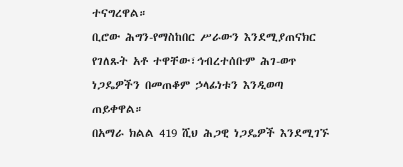ተናግረዋል።
ቢሮው ሕግን-የማስከበር ሥራውን እንደሚያጠናክር የገለጹት አቶ ተዋቸው፣ኅብረተሰቡም ሕገ-ወጥ ነጋዴዎችን በመጠቆም ኃላፊነቱን እንዲወጣ ጠይቀዋል።
በአማራ ክልል 419 ሺህ ሕጋዊ ነጋዴዎች እንደሚገኙ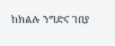ከክልሉ ንግድና ገበያ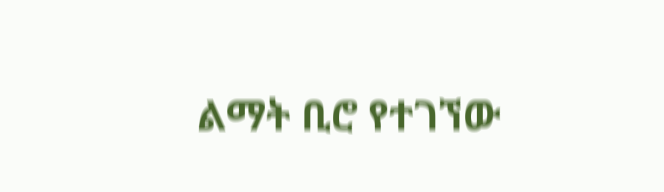ልማት ቢሮ የተገኘው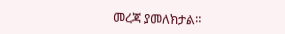መረጃ ያመለክታል።